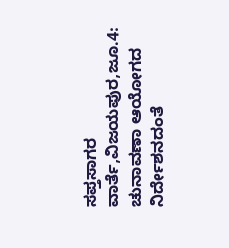ಸಪ್ತಸಾಗರ ವಾರ್ತೆ,ವಿಜಯಪುರ,ಜೂ.4:
ಚುನಾವಣಾ ಆಯೋಗದ ನಿರ್ದೇಶನದಂತೆ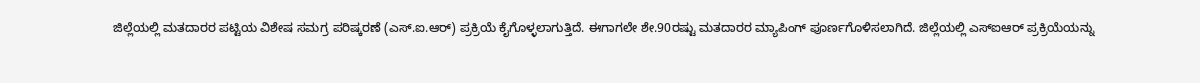ಜಿಲ್ಲೆಯಲ್ಲಿ ಮತದಾರರ ಪಟ್ಟಿಯ ವಿಶೇಷ ಸಮಗ್ರ ಪರಿಷ್ಕರಣೆ (ಎಸ್.ಐ.ಆರ್) ಪ್ರಕ್ರಿಯೆ ಕೈಗೊಳ್ಳಲಾಗುತ್ತಿದೆ. ಈಗಾಗಲೇ ಶೇ.90ರಷ್ಟು ಮತದಾರರ ಮ್ಯಾಪಿಂಗ್ ಪೂರ್ಣಗೊಳಿಸಲಾಗಿದೆ. ಜಿಲ್ಲೆಯಲ್ಲಿ ಎಸ್ಐಆರ್ ಪ್ರಕ್ರಿಯೆಯನ್ನು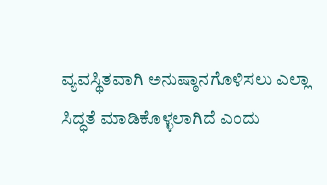ವ್ಯವಸ್ಥಿತವಾಗಿ ಅನುಷ್ಠಾನಗೊಳಿಸಲು ಎಲ್ಲಾ ಸಿದ್ಧತೆ ಮಾಡಿಕೊಳ್ಳಲಾಗಿದೆ ಎಂದು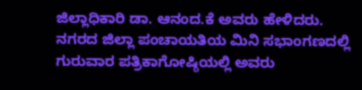ಜಿಲ್ಲಾಧಿಕಾರಿ ಡಾ. ಆನಂದ.ಕೆ ಅವರು ಹೇಳಿದರು.
ನಗರದ ಜಿಲ್ಲಾ ಪಂಚಾಯತಿಯ ಮಿನಿ ಸಭಾಂಗಣದಲ್ಲಿ ಗುರುವಾರ ಪತ್ರಿಕಾಗೋಷ್ಠಿಯಲ್ಲಿ ಅವರು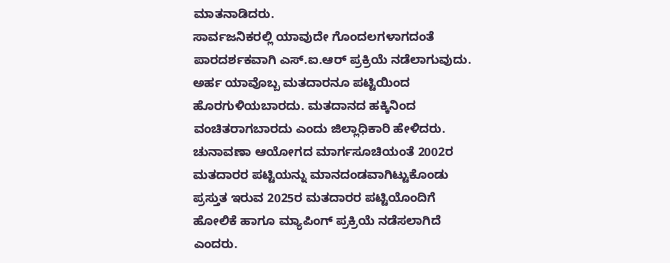ಮಾತನಾಡಿದರು.
ಸಾರ್ವಜನಿಕರಲ್ಲಿ ಯಾವುದೇ ಗೊಂದಲಗಳಾಗದಂತೆ ಪಾರದರ್ಶಕವಾಗಿ ಎಸ್.ಐ.ಆರ್ ಪ್ರಕ್ರಿಯೆ ನಡೆಲಾಗುವುದು. ಅರ್ಹ ಯಾವೊಬ್ಬ ಮತದಾರನೂ ಪಟ್ಟಿಯಿಂದ ಹೊರಗುಳಿಯಬಾರದು. ಮತದಾನದ ಹಕ್ಕಿನಿಂದ ವಂಚಿತರಾಗಬಾರದು ಎಂದು ಜಿಲ್ಲಾಧಿಕಾರಿ ಹೇಳಿದರು.
ಚುನಾವಣಾ ಆಯೋಗದ ಮಾರ್ಗಸೂಚಿಯಂತೆ 2002ರ ಮತದಾರರ ಪಟ್ಟಿಯನ್ನು ಮಾನದಂಡವಾಗಿಟ್ಟುಕೊಂಡು ಪ್ರಸ್ತುತ ಇರುವ 2025ರ ಮತದಾರರ ಪಟ್ಟಿಯೊಂದಿಗೆ ಹೋಲಿಕೆ ಹಾಗೂ ಮ್ಯಾಪಿಂಗ್ ಪ್ರಕ್ರಿಯೆ ನಡೆಸಲಾಗಿದೆ ಎಂದರು.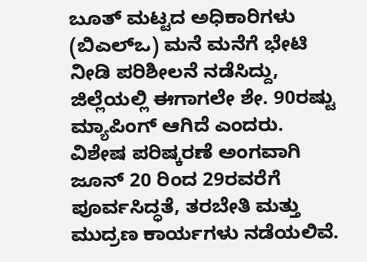ಬೂತ್ ಮಟ್ಟದ ಅಧಿಕಾರಿಗಳು (ಬಿಎಲ್ಒ) ಮನೆ ಮನೆಗೆ ಭೇಟಿ ನೀಡಿ ಪರಿಶೀಲನೆ ನಡೆಸಿದ್ದು, ಜಿಲ್ಲೆಯಲ್ಲಿ ಈಗಾಗಲೇ ಶೇ. 90ರಷ್ಟು ಮ್ಯಾಪಿಂಗ್ ಆಗಿದೆ ಎಂದರು.
ವಿಶೇಷ ಪರಿಷ್ಕರಣೆ ಅಂಗವಾಗಿ ಜೂನ್ 20 ರಿಂದ 29ರವರೆಗೆ ಪೂರ್ವಸಿದ್ಧತೆ, ತರಬೇತಿ ಮತ್ತು ಮುದ್ರಣ ಕಾರ್ಯಗಳು ನಡೆಯಲಿವೆ.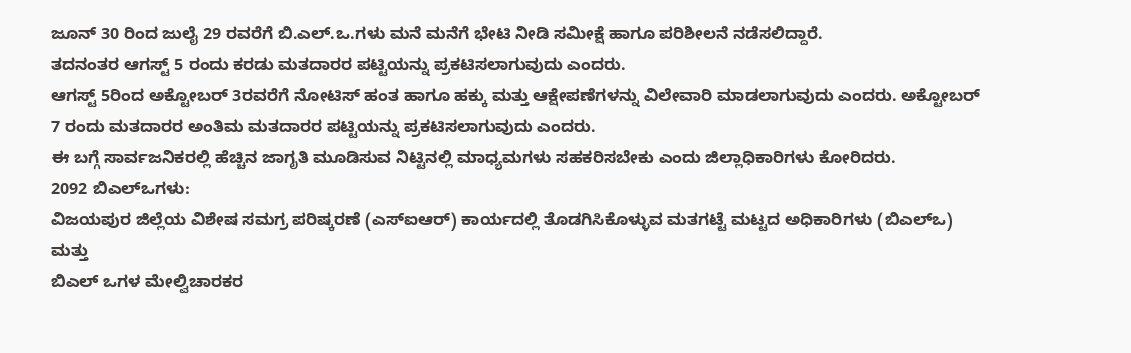ಜೂನ್ 30 ರಿಂದ ಜುಲೈ 29 ರವರೆಗೆ ಬಿ.ಎಲ್.ಒ.ಗಳು ಮನೆ ಮನೆಗೆ ಭೇಟಿ ನೀಡಿ ಸಮೀಕ್ಷೆ ಹಾಗೂ ಪರಿಶೀಲನೆ ನಡೆಸಲಿದ್ದಾರೆ.
ತದನಂತರ ಆಗಸ್ಟ್ 5 ರಂದು ಕರಡು ಮತದಾರರ ಪಟ್ಟಿಯನ್ನು ಪ್ರಕಟಿಸಲಾಗುವುದು ಎಂದರು.
ಆಗಸ್ಟ್ 5ರಿಂದ ಅಕ್ಟೋಬರ್ 3ರವರೆಗೆ ನೋಟಿಸ್ ಹಂತ ಹಾಗೂ ಹಕ್ಕು ಮತ್ತು ಆಕ್ಷೇಪಣೆಗಳನ್ನು ವಿಲೇವಾರಿ ಮಾಡಲಾಗುವುದು ಎಂದರು. ಅಕ್ಟೋಬರ್ 7 ರಂದು ಮತದಾರರ ಅಂತಿಮ ಮತದಾರರ ಪಟ್ಟಿಯನ್ನು ಪ್ರಕಟಿಸಲಾಗುವುದು ಎಂದರು.
ಈ ಬಗ್ಗೆ ಸಾರ್ವಜನಿಕರಲ್ಲಿ ಹೆಚ್ಚಿನ ಜಾಗೃತಿ ಮೂಡಿಸುವ ನಿಟ್ಟಿನಲ್ಲಿ ಮಾಧ್ಯಮಗಳು ಸಹಕರಿಸಬೇಕು ಎಂದು ಜಿಲ್ಲಾಧಿಕಾರಿಗಳು ಕೋರಿದರು.
2092 ಬಿಎಲ್ಒಗಳು:
ವಿಜಯಪುರ ಜಿಲ್ಲೆಯ ವಿಶೇಷ ಸಮಗ್ರ ಪರಿಷ್ಕರಣೆ (ಎಸ್ಐಆರ್) ಕಾರ್ಯದಲ್ಲಿ ತೊಡಗಿಸಿಕೊಳ್ಳುವ ಮತಗಟ್ಟೆ ಮಟ್ಟದ ಅಧಿಕಾರಿಗಳು (ಬಿಎಲ್ಒ) ಮತ್ತು
ಬಿಎಲ್ ಒಗಳ ಮೇಲ್ವಿಚಾರಕರ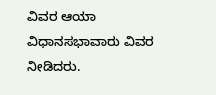ವಿವರ ಆಯಾ ವಿಧಾನಸಭಾವಾರು ವಿವರ ನೀಡಿದರು.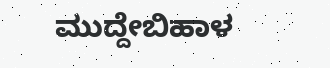ಮುದ್ದೇಬಿಹಾಳ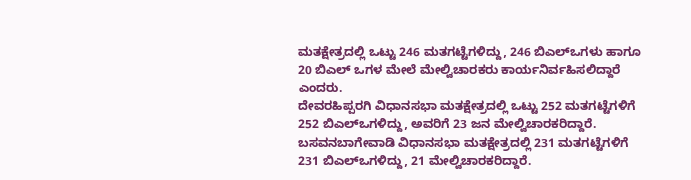ಮತಕ್ಷೇತ್ರದಲ್ಲಿ ಒಟ್ಟು 246 ಮತಗಟ್ಟೆಗಳಿದ್ದು, 246 ಬಿಎಲ್ಒಗಳು ಹಾಗೂ 20 ಬಿಎಲ್ ಒಗಳ ಮೇಲೆ ಮೇಲ್ವಿಚಾರಕರು ಕಾರ್ಯನಿರ್ವಹಿಸಲಿದ್ದಾರೆ ಎಂದರು.
ದೇವರಹಿಪ್ಪರಗಿ ವಿಧಾನಸಭಾ ಮತಕ್ಷೇತ್ರದಲ್ಲಿ ಒಟ್ಟು 252 ಮತಗಟ್ಟೆಗಳಿಗೆ 252 ಬಿಎಲ್ಒಗಳಿದ್ದು, ಅವರಿಗೆ 23 ಜನ ಮೇಲ್ವಿಚಾರಕರಿದ್ದಾರೆ.
ಬಸವನಬಾಗೇವಾಡಿ ವಿಧಾನಸಭಾ ಮತಕ್ಷೇತ್ರದಲ್ಲಿ 231 ಮತಗಟ್ಟೆಗಳಿಗೆ 231 ಬಿಎಲ್ಒಗಳಿದ್ದು, 21 ಮೇಲ್ವಿಚಾರಕರಿದ್ದಾರೆ.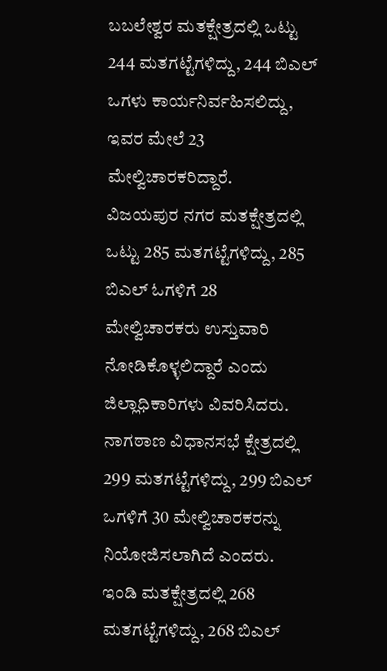ಬಬಲೇಶ್ವರ ಮತಕ್ಷೇತ್ರದಲ್ಲಿ ಒಟ್ಟು 244 ಮತಗಟ್ಟೆಗಳಿದ್ದು, 244 ಬಿಎಲ್ ಒಗಳು ಕಾರ್ಯನಿರ್ವಹಿಸಲಿದ್ದು, ಇವರ ಮೇಲೆ 23 ಮೇಲ್ವಿಚಾರಕರಿದ್ದಾರೆ.
ವಿಜಯಪುರ ನಗರ ಮತಕ್ಷೇತ್ರದಲ್ಲಿ ಒಟ್ಟು 285 ಮತಗಟ್ಟೆಗಳಿದ್ದು, 285 ಬಿಎಲ್ ಓಗಳಿಗೆ 28 ಮೇಲ್ವಿಚಾರಕರು ಉಸ್ತುವಾರಿ ನೋಡಿಕೊಳ್ಳಲಿದ್ದಾರೆ ಎಂದು ಜಿಲ್ಲಾಧಿಕಾರಿಗಳು ವಿವರಿಸಿದರು.
ನಾಗಠಾಣ ವಿಧಾನಸಭೆ ಕ್ಷೇತ್ರದಲ್ಲಿ 299 ಮತಗಟ್ಟೆಗಳಿದ್ದು, 299 ಬಿಎಲ್ ಒಗಳಿಗೆ 30 ಮೇಲ್ವಿಚಾರಕರನ್ನು ನಿಯೋಜಿಸಲಾಗಿದೆ ಎಂದರು.
ಇಂಡಿ ಮತಕ್ಷೇತ್ರದಲ್ಲಿ 268 ಮತಗಟ್ಟೆಗಳಿದ್ದು, 268 ಬಿಎಲ್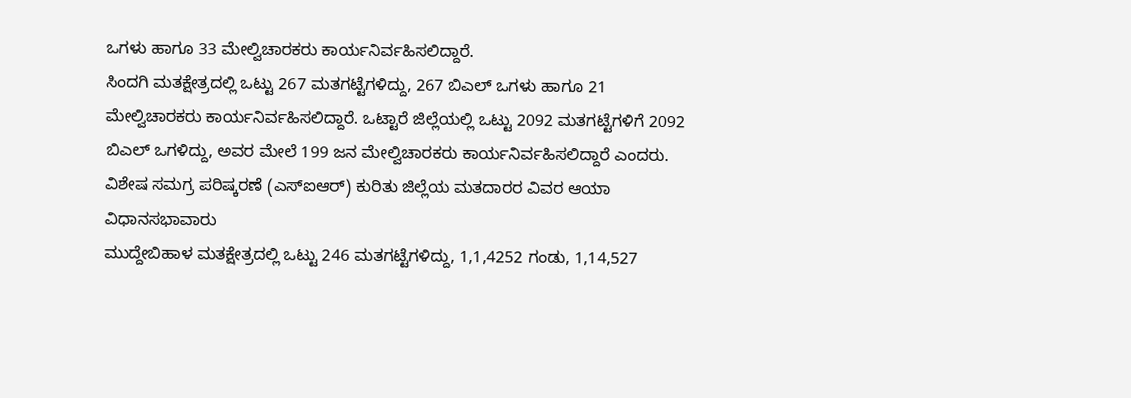ಒಗಳು ಹಾಗೂ 33 ಮೇಲ್ವಿಚಾರಕರು ಕಾರ್ಯನಿರ್ವಹಿಸಲಿದ್ದಾರೆ.
ಸಿಂದಗಿ ಮತಕ್ಷೇತ್ರದಲ್ಲಿ ಒಟ್ಟು 267 ಮತಗಟ್ಟೆಗಳಿದ್ದು, 267 ಬಿಎಲ್ ಒಗಳು ಹಾಗೂ 21 ಮೇಲ್ವಿಚಾರಕರು ಕಾರ್ಯನಿರ್ವಹಿಸಲಿದ್ದಾರೆ. ಒಟ್ಟಾರೆ ಜಿಲ್ಲೆಯಲ್ಲಿ ಒಟ್ಟು 2092 ಮತಗಟ್ಟೆಗಳಿಗೆ 2092 ಬಿಎಲ್ ಒಗಳಿದ್ದು, ಅವರ ಮೇಲೆ 199 ಜನ ಮೇಲ್ವಿಚಾರಕರು ಕಾರ್ಯನಿರ್ವಹಿಸಲಿದ್ದಾರೆ ಎಂದರು.
ವಿಶೇಷ ಸಮಗ್ರ ಪರಿಷ್ಕರಣೆ (ಎಸ್ಐಆರ್) ಕುರಿತು ಜಿಲ್ಲೆಯ ಮತದಾರರ ವಿವರ ಆಯಾ ವಿಧಾನಸಭಾವಾರು
ಮುದ್ದೇಬಿಹಾಳ ಮತಕ್ಷೇತ್ರದಲ್ಲಿ ಒಟ್ಟು 246 ಮತಗಟ್ಟೆಗಳಿದ್ದು, 1,1,4252 ಗಂಡು, 1,14,527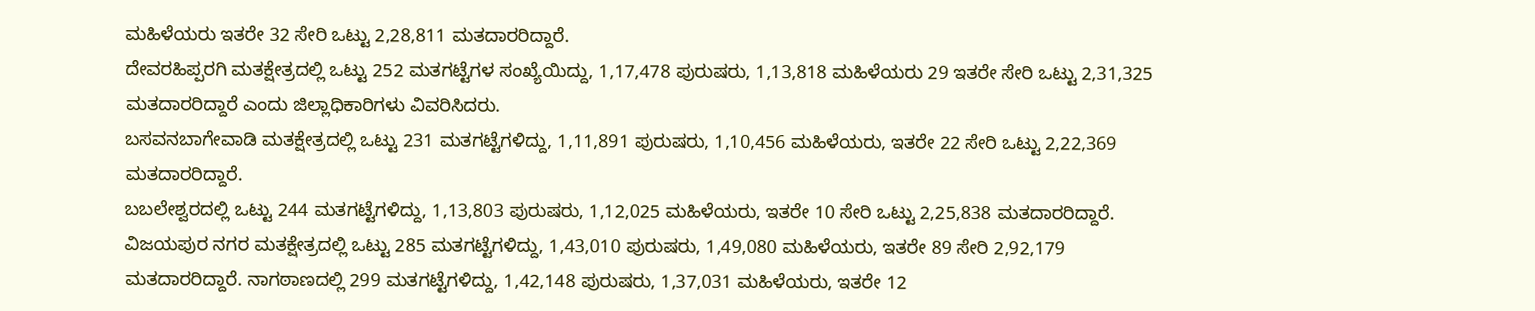ಮಹಿಳೆಯರು ಇತರೇ 32 ಸೇರಿ ಒಟ್ಟು 2,28,811 ಮತದಾರರಿದ್ದಾರೆ.
ದೇವರಹಿಪ್ಪರಗಿ ಮತಕ್ಷೇತ್ರದಲ್ಲಿ ಒಟ್ಟು 252 ಮತಗಟ್ಟೆಗಳ ಸಂಖ್ಯೆಯಿದ್ದು, 1,17,478 ಪುರುಷರು, 1,13,818 ಮಹಿಳೆಯರು 29 ಇತರೇ ಸೇರಿ ಒಟ್ಟು 2,31,325 ಮತದಾರರಿದ್ದಾರೆ ಎಂದು ಜಿಲ್ಲಾಧಿಕಾರಿಗಳು ವಿವರಿಸಿದರು.
ಬಸವನಬಾಗೇವಾಡಿ ಮತಕ್ಷೇತ್ರದಲ್ಲಿ ಒಟ್ಟು 231 ಮತಗಟ್ಟೆಗಳಿದ್ದು, 1,11,891 ಪುರುಷರು, 1,10,456 ಮಹಿಳೆಯರು, ಇತರೇ 22 ಸೇರಿ ಒಟ್ಟು 2,22,369 ಮತದಾರರಿದ್ದಾರೆ.
ಬಬಲೇಶ್ವರದಲ್ಲಿ ಒಟ್ಟು 244 ಮತಗಟ್ಟೆಗಳಿದ್ದು, 1,13,803 ಪುರುಷರು, 1,12,025 ಮಹಿಳೆಯರು, ಇತರೇ 10 ಸೇರಿ ಒಟ್ಟು 2,25,838 ಮತದಾರರಿದ್ದಾರೆ. ವಿಜಯಪುರ ನಗರ ಮತಕ್ಷೇತ್ರದಲ್ಲಿ ಒಟ್ಟು 285 ಮತಗಟ್ಟೆಗಳಿದ್ದು, 1,43,010 ಪುರುಷರು, 1,49,080 ಮಹಿಳೆಯರು, ಇತರೇ 89 ಸೇರಿ 2,92,179 ಮತದಾರರಿದ್ದಾರೆ. ನಾಗಠಾಣದಲ್ಲಿ 299 ಮತಗಟ್ಟೆಗಳಿದ್ದು, 1,42,148 ಪುರುಷರು, 1,37,031 ಮಹಿಳೆಯರು, ಇತರೇ 12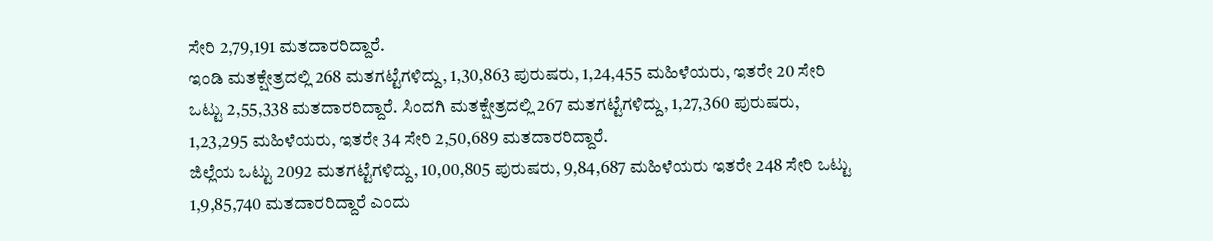ಸೇರಿ 2,79,191 ಮತದಾರರಿದ್ದಾರೆ.
ಇಂಡಿ ಮತಕ್ಷೇತ್ರದಲ್ಲಿ 268 ಮತಗಟ್ಟೆಗಳಿದ್ದು, 1,30,863 ಪುರುಷರು, 1,24,455 ಮಹಿಳೆಯರು, ಇತರೇ 20 ಸೇರಿ ಒಟ್ಟು 2,55,338 ಮತದಾರರಿದ್ದಾರೆ. ಸಿಂದಗಿ ಮತಕ್ಷೇತ್ರದಲ್ಲಿ 267 ಮತಗಟ್ಟೆಗಳಿದ್ದು, 1,27,360 ಪುರುಷರು, 1,23,295 ಮಹಿಳೆಯರು, ಇತರೇ 34 ಸೇರಿ 2,50,689 ಮತದಾರರಿದ್ದಾರೆ.
ಜಿಲ್ಲೆಯ ಒಟ್ಟು 2092 ಮತಗಟ್ಟೆಗಳಿದ್ದು, 10,00,805 ಪುರುಷರು, 9,84,687 ಮಹಿಳೆಯರು ಇತರೇ 248 ಸೇರಿ ಒಟ್ಟು 1,9,85,740 ಮತದಾರರಿದ್ದಾರೆ ಎಂದು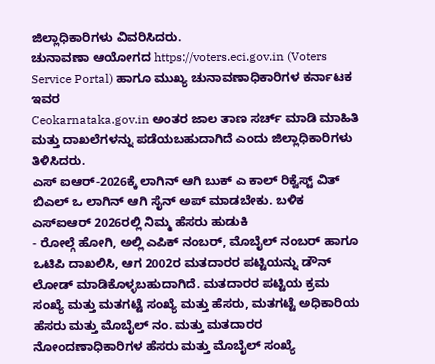ಜಿಲ್ಲಾಧಿಕಾರಿಗಳು ವಿವರಿಸಿದರು.
ಚುನಾವಣಾ ಆಯೋಗದ https://voters.eci.gov.in (Voters Service Portal) ಹಾಗೂ ಮುಖ್ಯ ಚುನಾವಣಾಧಿಕಾರಿಗಳ ಕರ್ನಾಟಕ ಇವರ
Ceokarnataka.gov.in ಅಂತರ ಜಾಲ ತಾಣ ಸರ್ಚ್ ಮಾಡಿ ಮಾಹಿತಿ ಮತ್ತು ದಾಖಲೆಗಳನ್ನು ಪಡೆಯಬಹುದಾಗಿದೆ ಎಂದು ಜಿಲ್ಲಾಧಿಕಾರಿಗಳು ತಿಳಿಸಿದರು.
ಎಸ್ ಐಆರ್-2026ಕ್ಕೆ ಲಾಗಿನ್ ಆಗಿ ಬುಕ್ ಎ ಕಾಲ್ ರಿಕ್ವೆಸ್ಟ್ ವಿತ್ ಬಿಎಲ್ ಒ ಲಾಗಿನ್ ಆಗಿ ಸೈನ್ ಅಪ್ ಮಾಡಬೇಕು. ಬಳಿಕ ಎಸ್ಐಆರ್ 2026ರಲ್ಲಿ ನಿಮ್ಮ ಹೆಸರು ಹುಡುಕಿ
- ರೋಲ್ಗೆ ಹೋಗಿ, ಅಲ್ಲಿ ಎಪಿಕ್ ನಂಬರ್, ಮೊಬೈಲ್ ನಂಬರ್ ಹಾಗೂ ಒಟಿಪಿ ದಾಖಲಿಸಿ, ಆಗ 2002ರ ಮತದಾರರ ಪಟ್ಟಿಯನ್ನು ಡೌನ್ ಲೋಡ್ ಮಾಡಿಕೊಳ್ಳಬಹುದಾಗಿದೆ. ಮತದಾರರ ಪಟ್ಟಿಯ ಕ್ರಮ ಸಂಖ್ಯೆ ಮತ್ತು ಮತಗಟ್ಟೆ ಸಂಖ್ಯೆ ಮತ್ತು ಹೆಸರು, ಮತಗಟ್ಟೆ ಅಧಿಕಾರಿಯ ಹೆಸರು ಮತ್ತು ಮೊಬೈಲ್ ನಂ. ಮತ್ತು ಮತದಾರರ ನೋಂದಣಾಧಿಕಾರಿಗಳ ಹೆಸರು ಮತ್ತು ಮೊಬೈಲ್ ಸಂಖ್ಯೆ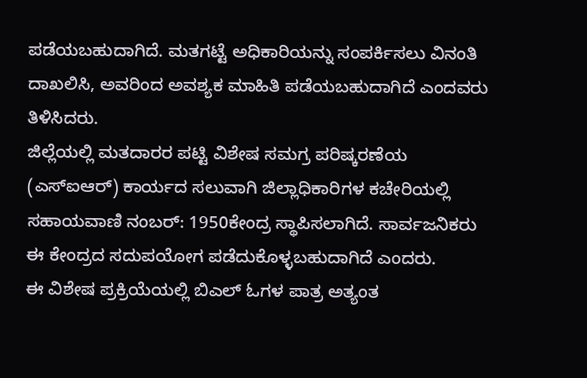ಪಡೆಯಬಹುದಾಗಿದೆ. ಮತಗಟ್ಟೆ ಅಧಿಕಾರಿಯನ್ನು ಸಂಪರ್ಕಿಸಲು ವಿನಂತಿ ದಾಖಲಿಸಿ, ಅವರಿಂದ ಅವಶ್ಯಕ ಮಾಹಿತಿ ಪಡೆಯಬಹುದಾಗಿದೆ ಎಂದವರು ತಿಳಿಸಿದರು.
ಜಿಲ್ಲೆಯಲ್ಲಿ ಮತದಾರರ ಪಟ್ಟಿ ವಿಶೇಷ ಸಮಗ್ರ ಪರಿಷ್ಕರಣೆಯ (ಎಸ್ಐಆರ್) ಕಾರ್ಯದ ಸಲುವಾಗಿ ಜಿಲ್ಲಾಧಿಕಾರಿಗಳ ಕಚೇರಿಯಲ್ಲಿ ಸಹಾಯವಾಣಿ ನಂಬರ್: 1950ಕೇಂದ್ರ ಸ್ಥಾಪಿಸಲಾಗಿದೆ. ಸಾರ್ವಜನಿಕರು ಈ ಕೇಂದ್ರದ ಸದುಪಯೋಗ ಪಡೆದುಕೊಳ್ಳಬಹುದಾಗಿದೆ ಎಂದರು.
ಈ ವಿಶೇಷ ಪ್ರಕ್ರಿಯೆಯಲ್ಲಿ ಬಿಎಲ್ ಓಗಳ ಪಾತ್ರ ಅತ್ಯಂತ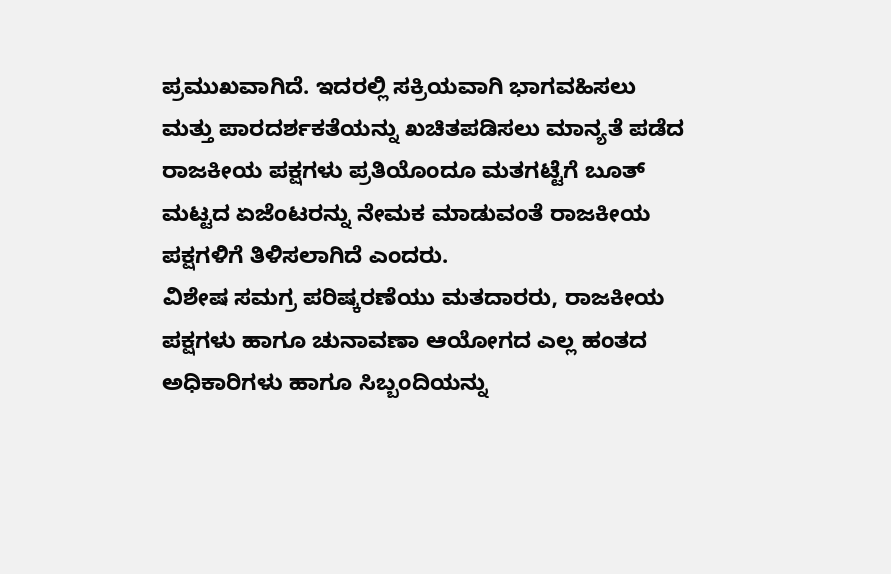ಪ್ರಮುಖವಾಗಿದೆ. ಇದರಲ್ಲಿ ಸಕ್ರಿಯವಾಗಿ ಭಾಗವಹಿಸಲು ಮತ್ತು ಪಾರದರ್ಶಕತೆಯನ್ನು ಖಚಿತಪಡಿಸಲು ಮಾನ್ಯತೆ ಪಡೆದ ರಾಜಕೀಯ ಪಕ್ಷಗಳು ಪ್ರತಿಯೊಂದೂ ಮತಗಟ್ಟೆಗೆ ಬೂತ್ ಮಟ್ಟದ ಏಜೆಂಟರನ್ನು ನೇಮಕ ಮಾಡುವಂತೆ ರಾಜಕೀಯ ಪಕ್ಷಗಳಿಗೆ ತಿಳಿಸಲಾಗಿದೆ ಎಂದರು.
ವಿಶೇಷ ಸಮಗ್ರ ಪರಿಷ್ಕರಣೆಯು ಮತದಾರರು, ರಾಜಕೀಯ ಪಕ್ಷಗಳು ಹಾಗೂ ಚುನಾವಣಾ ಆಯೋಗದ ಎಲ್ಲ ಹಂತದ ಅಧಿಕಾರಿಗಳು ಹಾಗೂ ಸಿಬ್ಬಂದಿಯನ್ನು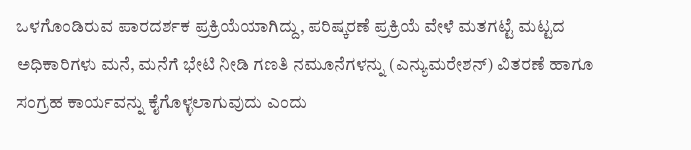ಒಳಗೊಂಡಿರುವ ಪಾರದರ್ಶಕ ಪ್ರಕ್ರಿಯೆಯಾಗಿದ್ದು, ಪರಿಷ್ಕರಣೆ ಪ್ರಕ್ರಿಯೆ ವೇಳೆ ಮತಗಟ್ಟೆ ಮಟ್ಟದ ಅಧಿಕಾರಿಗಳು ಮನೆ, ಮನೆಗೆ ಭೇಟಿ ನೀಡಿ ಗಣತಿ ನಮೂನೆಗಳನ್ನು (ಎನ್ಯುಮರೇಶನ್) ವಿತರಣೆ ಹಾಗೂ ಸಂಗ್ರಹ ಕಾರ್ಯವನ್ನು ಕೈಗೊಳ್ಳಲಾಗುವುದು ಎಂದು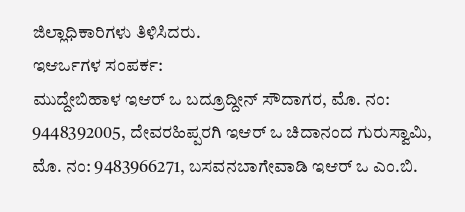ಜಿಲ್ಲಾಧಿಕಾರಿಗಳು ತಿಳಿಸಿದರು.
ಇಆರ್ಒಗಳ ಸಂಪರ್ಕ:
ಮುದ್ದೇಬಿಹಾಳ ಇಆರ್ ಒ ಬದ್ರೂದ್ದೀನ್ ಸೌದಾಗರ, ಮೊ. ನಂ: 9448392005, ದೇವರಹಿಪ್ಪರಗಿ ಇಆರ್ ಒ ಚಿದಾನಂದ ಗುರುಸ್ವಾಮಿ, ಮೊ. ನಂ: 9483966271, ಬಸವನಬಾಗೇವಾಡಿ ಇಆರ್ ಒ ಎಂ.ಬಿ.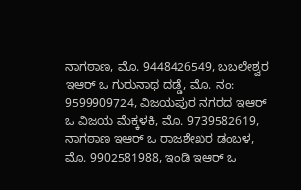ನಾಗಠಾಣ, ಮೊ. 9448426549, ಬಬಲೇಶ್ವರ ಇಆರ್ ಒ ಗುರುನಾಥ ದಡ್ಡೆ, ಮೊ. ನಂ: 9599909724, ವಿಜಯಪುರ ನಗರದ ಇಆರ್ ಒ ವಿಜಯ ಮೆಕ್ಕಳಕಿ, ಮೊ. 9739582619, ನಾಗಠಾಣ ಇಆರ್ ಒ ರಾಜಶೇಖರ ಡಂಬಳ, ಮೊ. 9902581988, ಇಂಡಿ ಇಆರ್ ಒ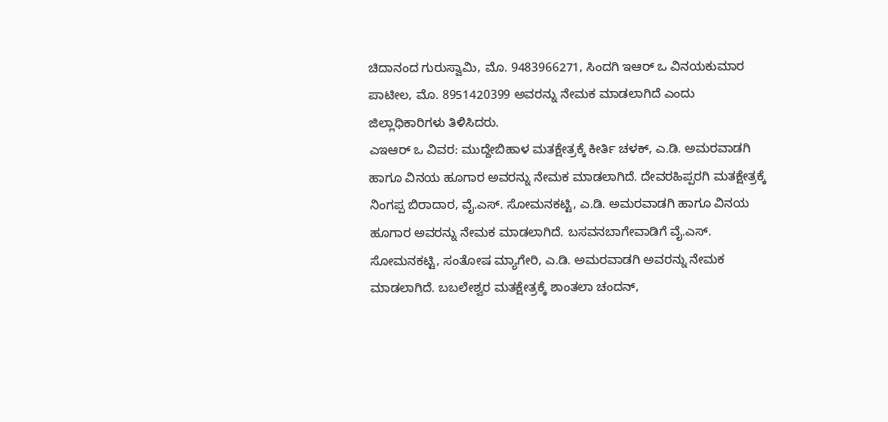ಚಿದಾನಂದ ಗುರುಸ್ವಾಮಿ, ಮೊ. 9483966271, ಸಿಂದಗಿ ಇಆರ್ ಒ ವಿನಯಕುಮಾರ ಪಾಟೀಲ, ಮೊ. 8951420399 ಅವರನ್ನು ನೇಮಕ ಮಾಡಲಾಗಿದೆ ಎಂದು ಜಿಲ್ಲಾಧಿಕಾರಿಗಳು ತಿಳಿಸಿದರು.
ಎಇಆರ್ ಒ ವಿವರ: ಮುದ್ದೇಬಿಹಾಳ ಮತಕ್ಷೇತ್ರಕ್ಕೆ ಕೀರ್ತಿ ಚಳಕ್, ಎ.ಡಿ. ಅಮರವಾಡಗಿ ಹಾಗೂ ವಿನಯ ಹೂಗಾರ ಅವರನ್ನು ನೇಮಕ ಮಾಡಲಾಗಿದೆ. ದೇವರಹಿಪ್ಪರಗಿ ಮತಕ್ಷೇತ್ರಕ್ಕೆ ನಿಂಗಪ್ಪ ಬಿರಾದಾರ, ವೈ.ಎಸ್. ಸೋಮನಕಟ್ಟಿ, ಎ.ಡಿ. ಅಮರವಾಡಗಿ ಹಾಗೂ ವಿನಯ ಹೂಗಾರ ಅವರನ್ನು ನೇಮಕ ಮಾಡಲಾಗಿದೆ. ಬಸವನಬಾಗೇವಾಡಿಗೆ ವೈ.ಎಸ್. ಸೋಮನಕಟ್ಟಿ, ಸಂತೋಷ ಮ್ಯಾಗೇರಿ, ಎ.ಡಿ. ಅಮರವಾಡಗಿ ಅವರನ್ನು ನೇಮಕ ಮಾಡಲಾಗಿದೆ. ಬಬಲೇಶ್ವರ ಮತಕ್ಷೇತ್ರಕ್ಕೆ ಶಾಂತಲಾ ಚಂದನ್,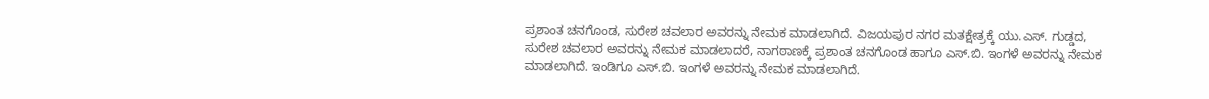ಪ್ರಶಾಂತ ಚನಗೊಂಡ, ಸುರೇಶ ಚವಲಾರ ಅವರನ್ನು ನೇಮಕ ಮಾಡಲಾಗಿದೆ. ವಿಜಯಪುರ ನಗರ ಮತಕ್ಷೇತ್ರಕ್ಕೆ ಯು.ಎಸ್. ಗುಡ್ಡದ, ಸುರೇಶ ಚವಲಾರ ಅವರನ್ನು ನೇಮಕ ಮಾಡಲಾದರೆ, ನಾಗಠಾಣಕ್ಕೆ ಪ್ರಶಾಂತ ಚನಗೊಂಡ ಹಾಗೂ ಎಸ್.ಬಿ. ಇಂಗಳೆ ಅವರನ್ನು ನೇಮಕ ಮಾಡಲಾಗಿದೆ. ಇಂಡಿಗೂ ಎಸ್.ಬಿ. ಇಂಗಳೆ ಅವರನ್ನು ನೇಮಕ ಮಾಡಲಾಗಿದೆ.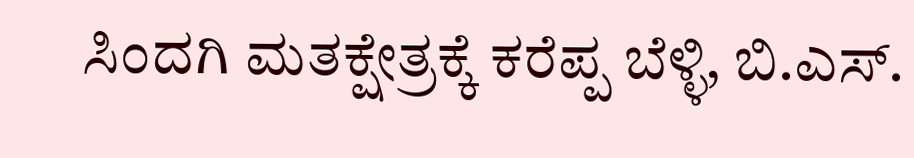ಸಿಂದಗಿ ಮತಕ್ಷೇತ್ರಕ್ಕೆ ಕರೆಪ್ಪ ಬೆಳ್ಳಿ, ಬಿ.ಎಸ್.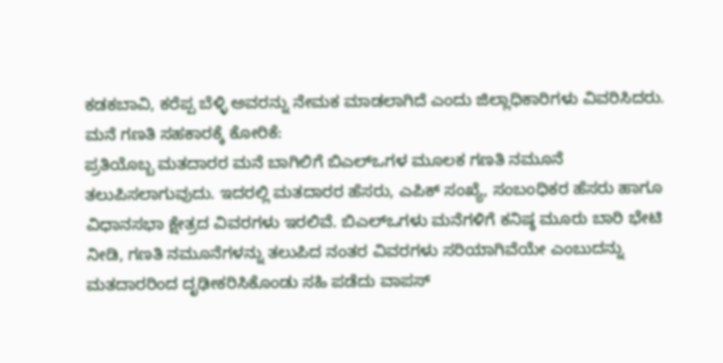ಕಡಕಬಾವಿ, ಕರೆಪ್ಪ ಬೆಳ್ಳಿ ಅವರನ್ನು ನೇಮಕ ಮಾಡಲಾಗಿದೆ ಎಂದು ಜಿಲ್ಲಾಧಿಕಾರಿಗಳು ವಿವರಿಸಿದರು.
ಮನೆ ಗಣತಿ ಸಹಕಾರಕ್ಕೆ ಕೋರಿಕೆ:
ಪ್ರತಿಯೊಬ್ಬ ಮತದಾರರ ಮನೆ ಬಾಗಿಲಿಗೆ ಬಿಎಲ್ಒಗಳ ಮೂಲಕ ಗಣತಿ ನಮೂನೆ ತಲುಪಿಸಲಾಗುವುದು. ಇದರಲ್ಲಿ ಮತದಾರರ ಹೆಸರು, ಎಪಿಕ್ ಸಂಖ್ಯೆ, ಸಂಬಂಧಿಕರ ಹೆಸರು ಹಾಗೂ ವಿಧಾನಸಭಾ ಕ್ಷೇತ್ರದ ವಿವರಗಳು ಇರಲಿವೆ. ಬಿಎಲ್ಒಗಳು ಮನೆಗಳಿಗೆ ಕನಿಷ್ಠ ಮೂರು ಬಾರಿ ಭೇಟಿ ನೀಡಿ, ಗಣತಿ ನಮೂನೆಗಳನ್ನು ತಲುಪಿದ ನಂತರ ವಿವರಗಳು ಸರಿಯಾಗಿವೆಯೇ ಎಂಬುದನ್ನು ಮತದಾರರಿಂದ ದೃಢೀಕರಿಸಿಕೊಂಡು ಸಹಿ ಪಡೆದು ವಾಪಸ್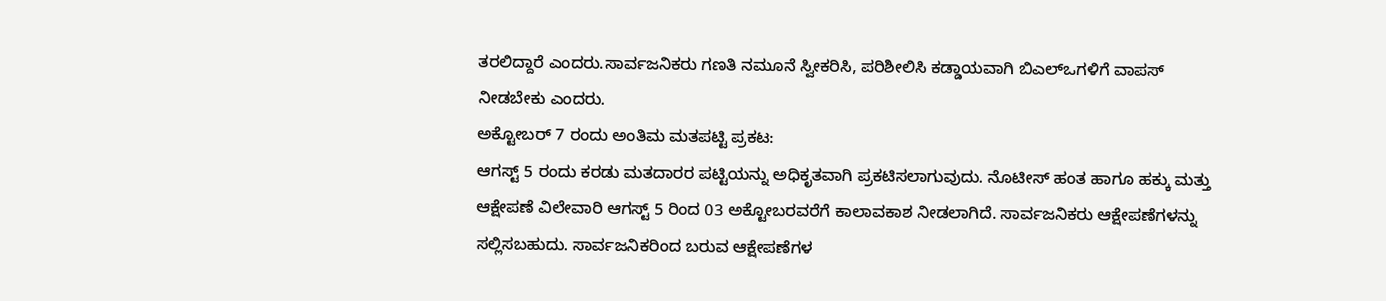ತರಲಿದ್ದಾರೆ ಎಂದರು.ಸಾರ್ವಜನಿಕರು ಗಣತಿ ನಮೂನೆ ಸ್ವೀಕರಿಸಿ, ಪರಿಶೀಲಿಸಿ ಕಡ್ಡಾಯವಾಗಿ ಬಿಎಲ್ಒಗಳಿಗೆ ವಾಪಸ್ ನೀಡಬೇಕು ಎಂದರು.
ಅಕ್ಟೋಬರ್ 7 ರಂದು ಅಂತಿಮ ಮತಪಟ್ಟಿ ಪ್ರಕಟ:
ಆಗಸ್ಟ್ 5 ರಂದು ಕರಡು ಮತದಾರರ ಪಟ್ಟಿಯನ್ನು ಅಧಿಕೃತವಾಗಿ ಪ್ರಕಟಿಸಲಾಗುವುದು. ನೊಟೀಸ್ ಹಂತ ಹಾಗೂ ಹಕ್ಕು ಮತ್ತು ಆಕ್ಷೇಪಣೆ ವಿಲೇವಾರಿ ಆಗಸ್ಟ್ 5 ರಿಂದ 03 ಅಕ್ಟೋಬರವರೆಗೆ ಕಾಲಾವಕಾಶ ನೀಡಲಾಗಿದೆ. ಸಾರ್ವಜನಿಕರು ಆಕ್ಷೇಪಣೆಗಳನ್ನು ಸಲ್ಲಿಸಬಹುದು. ಸಾರ್ವಜನಿಕರಿಂದ ಬರುವ ಆಕ್ಷೇಪಣೆಗಳ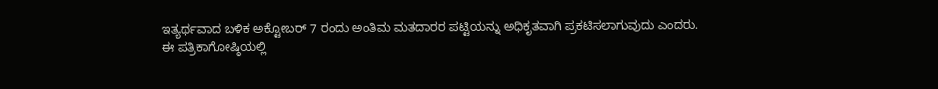ಇತ್ಯರ್ಥವಾದ ಬಳಿಕ ಅಕ್ಟೋಬರ್ 7 ರಂದು ಅಂತಿಮ ಮತದಾರರ ಪಟ್ಟಿಯನ್ನು ಅಧಿಕೃತವಾಗಿ ಪ್ರಕಟಿಸಲಾಗುವುದು ಎಂದರು.
ಈ ಪತ್ರಿಕಾಗೋಷ್ಠಿಯಲ್ಲಿ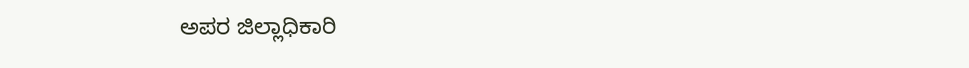ಅಪರ ಜಿಲ್ಲಾಧಿಕಾರಿ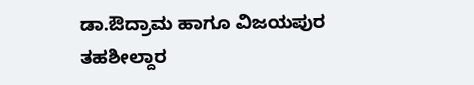ಡಾ.ಔದ್ರಾಮ ಹಾಗೂ ವಿಜಯಪುರ ತಹಶೀಲ್ದಾರ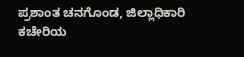ಪ್ರಶಾಂತ ಚನಗೊಂಡ, ಜಿಲ್ಲಾಧಿಕಾರಿ ಕಚೇರಿಯ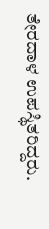ತೇರದಾಳ ಉಪಸ್ಥಿತರಿದ್ದರು.